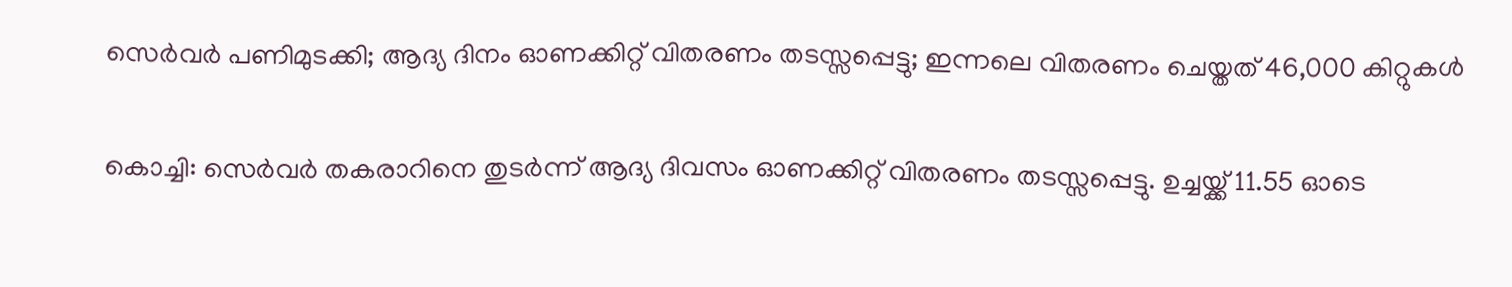സെര്‍വര്‍ പണിമുടക്കി; ആദ്യ ദിനം ഓണക്കിറ്റ് വിതരണം തടസ്സപ്പെട്ടു; ഇന്നലെ വിതരണം ചെയ്തത് 46,000 കിറ്റുകള്‍

കൊച്ചി: സെര്‍വര്‍ തകരാറിനെ തുടര്‍ന്ന് ആദ്യ ദിവസം ഓണക്കിറ്റ് വിതരണം തടസ്സപ്പെട്ടു. ഉച്ചയ്ക്ക് 11.55 ഓടെ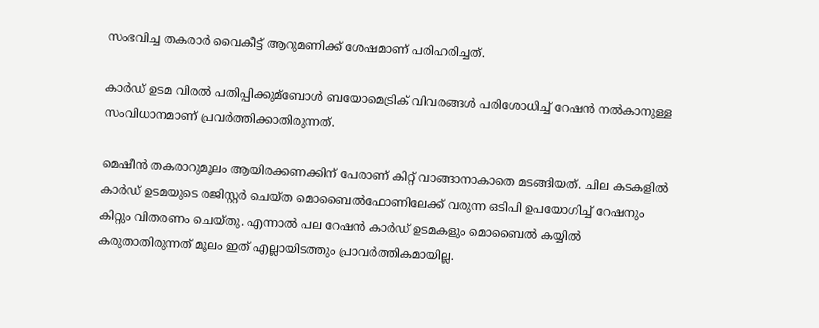സംഭവിച്ച തകരാര്‍ വൈകീട്ട് ആറുമണിക്ക് ശേഷമാണ് പരിഹരിച്ചത്.

കാര്‍ഡ് ഉടമ വിരല്‍ പതിപ്പിക്കുമ്ബോള്‍ ബയോമെട്രിക് വിവരങ്ങള്‍ പരിശോധിച്ച്‌ റേഷന്‍ നല്‍കാനുള്ള സംവിധാനമാണ് പ്രവര്‍ത്തിക്കാതിരുന്നത്.

മെഷീന്‍ തകരാറുമൂലം ആയിരക്കണക്കിന് പേരാണ് കിറ്റ് വാങ്ങാനാകാതെ മടങ്ങിയത്. ചില കടകളില്‍ കാര്‍ഡ് ഉടമയുടെ രജിസ്റ്റര്‍ ചെയ്ത മൊബൈല്‍ഫോണിലേക്ക് വരുന്ന ഒടിപി ഉപയോഗിച്ച്‌ റേഷനും കിറ്റും വിതരണം ചെയ്തു. എന്നാല്‍ പല റേഷന്‍ കാര്‍ഡ് ഉടമകളും മൊബൈല്‍ കയ്യില്‍ കരുതാതിരുന്നത് മൂലം ഇത് എല്ലായിടത്തും പ്രാവര്‍ത്തികമായില്ല.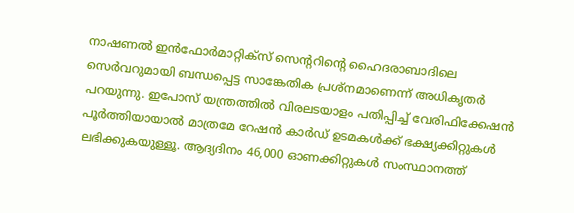നാഷണല്‍ ഇന്‍ഫോര്‍മാറ്റിക്‌സ് സെന്ററിന്റെ ഹൈദരാബാദിലെ സെര്‍വറുമായി ബന്ധപ്പെട്ട സാങ്കേതിക പ്രശ്‌നമാണെന്ന് അധികൃതര്‍ പറയുന്നു. ഇപോസ് യന്ത്രത്തില്‍ വിരലടയാളം പതിപ്പിച്ച്‌ വേരിഫിക്കേഷന്‍ പൂര്‍ത്തിയായാല്‍ മാത്രമേ റേഷന്‍ കാര്‍ഡ് ഉടമകള്‍ക്ക് ഭക്ഷ്യക്കിറ്റുകള്‍ ലഭിക്കുകയുള്ളൂ. ആദ്യദിനം 46,000 ഓണക്കിറ്റുകള്‍ സംസ്ഥാനത്ത്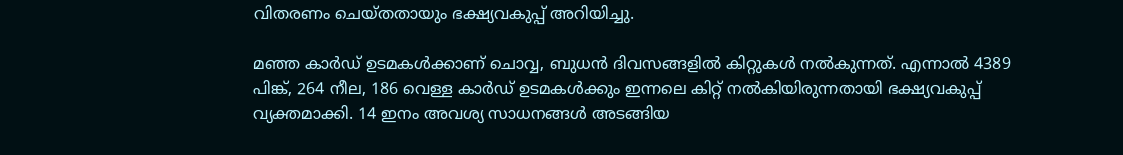വിതരണം ചെയ്തതായും ഭക്ഷ്യവകുപ്പ് അറിയിച്ചു.

മഞ്ഞ കാര്‍ഡ് ഉടമകള്‍ക്കാണ് ചൊവ്വ, ബുധന്‍ ദിവസങ്ങളില്‍ കിറ്റുകള്‍ നല്‍കുന്നത്. എന്നാല്‍ 4389 പിങ്ക്, 264 നീല, 186 വെള്ള കാര്‍ഡ് ഉടമകള്‍ക്കും ഇന്നലെ കിറ്റ് നല്‍കിയിരുന്നതായി ഭക്ഷ്യവകുപ്പ് വ്യക്തമാക്കി. 14 ഇനം അവശ്യ സാധനങ്ങള്‍ അടങ്ങിയ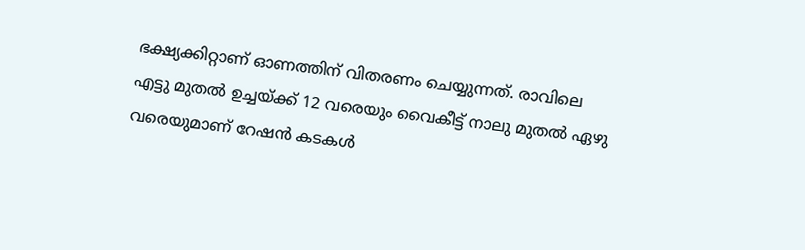ഭക്ഷ്യക്കിറ്റാണ് ഓണത്തിന് വിതരണം ചെയ്യുന്നത്. രാവിലെ എട്ടു മുതല്‍ ഉച്ചയ്ക്ക് 12 വരെയും വൈകീട്ട് നാലു മുതല്‍ ഏഴു വരെയുമാണ് റേഷന്‍ കടകള്‍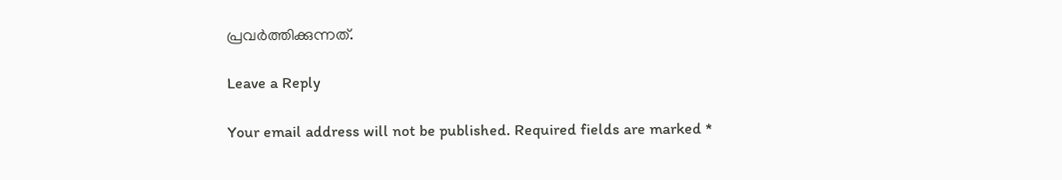പ്രവര്‍ത്തിക്കുന്നത്.

Leave a Reply

Your email address will not be published. Required fields are marked *